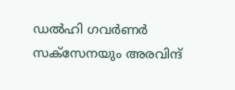ഡല്‍ഹി ഗവര്‍ണര്‍ സക്‌സേനയും അരവിന്ദ്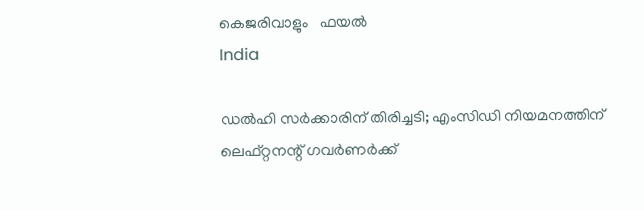കെജരിവാളും   ഫയല്‍
India

ഡൽഹി സർക്കാരിന് തിരിച്ചടി; എംസിഡി നിയമനത്തിന് ലെഫ്റ്റനന്റ് ഗവര്‍ണർക്ക്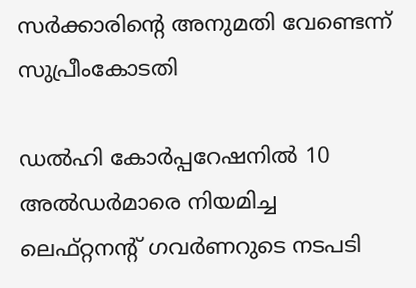സർക്കാരിന്റെ അനുമതി വേണ്ടെന്ന് സുപ്രീംകോടതി

ഡല്‍ഹി കോര്‍പ്പറേഷനിൽ 10 അല്‍ഡര്‍മാരെ നിയമിച്ച ലെഫ്റ്റനന്റ് ഗവര്‍ണറുടെ നടപടി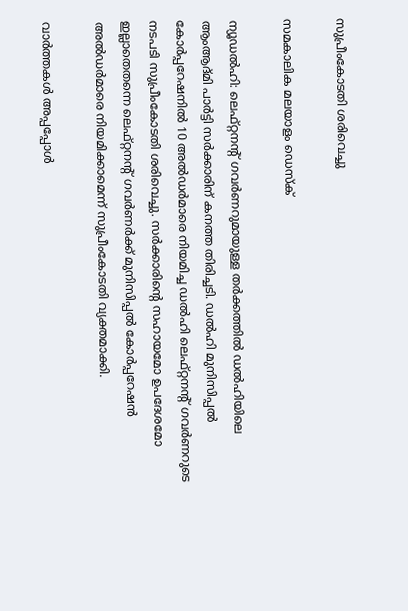സുപ്രീംകോടതി ശരിവെച്ചു

സമകാലിക മലയാളം ഡെസ്ക്

ന്യൂഡല്‍ഹി: ലെഫ്റ്റനന്റ് ഗവര്‍ണറുമായുള്ള തര്‍ക്കത്തില്‍ ഡല്‍ഹിയിലെ ആംആദ്മി പാർട്ടി സര്‍ക്കാരിന് കനത്ത തിരിച്ചടി. ഡല്‍ഹി മുനിസിപ്പല്‍ കോര്‍പ്പറേഷനിൽ 10 അല്‍ഡര്‍മാരെ നിയമിച്ച ഡൽഹി ലെഫ്റ്റനന്റ് ഗവര്‍ണറുടെ നടപടി സുപ്രീംകോടതി ശരിവെച്ചു. സര്‍ക്കാരിന്റെ സഹായമോ ഉപദേശമോ ഇല്ലാതെതന്നെ ലെഫ്റ്റനന്റ് ഗവര്‍ണര്‍ക്ക് മുനിസിപ്പല്‍ കോര്‍പ്പറേഷന്‍ അല്‍ഡര്‍മാരെ നിയമിക്കാമെന്ന് സുപ്രീംകോടതി വ്യക്തമാക്കി.

വാര്‍ത്തകള്‍ അപ്പപ്പോള്‍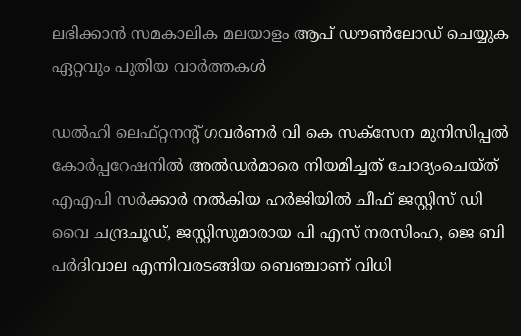ലഭിക്കാന്‍ സമകാലിക മലയാളം ആപ് ഡൗണ്‍ലോഡ് ചെയ്യുക ഏറ്റവും പുതിയ വാര്‍ത്തകള്‍

ഡല്‍ഹി ലെഫ്റ്റനന്റ് ഗവര്‍ണര്‍ വി കെ സക്സേന മുനിസിപ്പല്‍ കോര്‍പ്പറേഷനിൽ അല്‍ഡര്‍മാരെ നിയമിച്ചത് ചോദ്യംചെയ്ത് എഎപി സര്‍ക്കാര്‍ നല്‍കിയ ഹര്‍ജിയില്‍ ചീഫ് ജസ്റ്റിസ് ഡി വൈ ചന്ദ്രചൂഡ്, ജസ്റ്റിസുമാരായ പി എസ് നരസിംഹ, ജെ ബി പര്‍ദിവാല എന്നിവരടങ്ങിയ ബെഞ്ചാണ് വിധി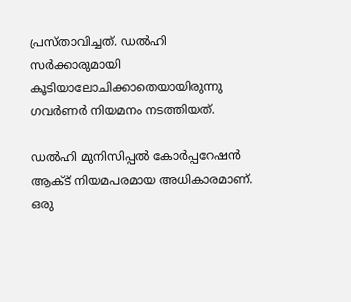പ്രസ്താവിച്ചത്. ഡൽഹി സർക്കാരുമായി കൂടിയാലോചിക്കാതെയായിരുന്നു ഗവർണർ നിയമനം നടത്തിയത്.

ഡല്‍ഹി മുനിസിപ്പല്‍ കോര്‍പ്പറേഷന്‍ ആക്ട് നിയമപരമായ അധികാരമാണ്. ഒരു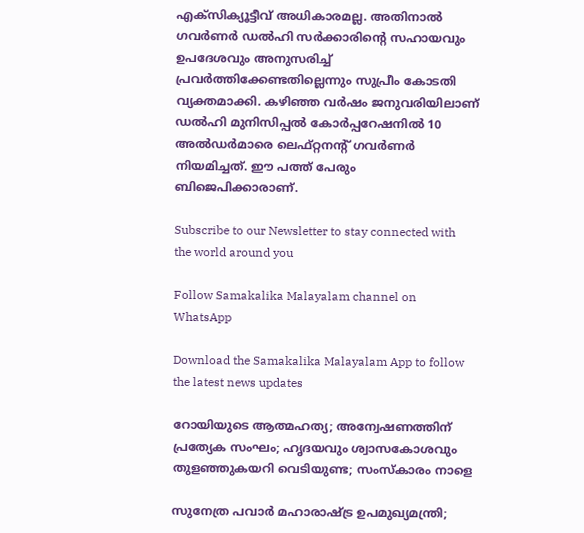എക്‌സിക്യൂട്ടീവ് അധികാരമല്ല. അതിനാല്‍ ഗവര്‍ണര്‍ ഡല്‍ഹി സര്‍ക്കാരിന്റെ സഹായവും ഉപദേശവും അനുസരിച്ച് പ്രവര്‍ത്തിക്കേണ്ടതില്ലെന്നും സുപ്രീം കോടതി വ്യക്തമാക്കി. കഴിഞ്ഞ വര്‍ഷം ജനുവരിയിലാണ് ഡല്‍ഹി മുനിസിപ്പല്‍ കോര്‍പ്പറേഷനില്‍ 10 അല്‍ഡര്‍മാരെ ലെഫ്റ്റനന്റ് ഗവര്‍ണര്‍ നിയമിച്ചത്. ഈ പത്ത് പേരും ബിജെപിക്കാരാണ്.

Subscribe to our Newsletter to stay connected with the world around you

Follow Samakalika Malayalam channel on WhatsApp

Download the Samakalika Malayalam App to follow the latest news updates

റോയിയുടെ ആത്മഹത്യ; അന്വേഷണത്തിന് പ്രത്യേക സംഘം; ഹൃദയവും ശ്വാസകോശവും തുളഞ്ഞുകയറി വെടിയുണ്ട; സംസ്‌കാരം നാളെ

സുനേത്ര പവാര്‍ മഹാരാഷ്ട്ര ഉപമുഖ്യമന്ത്രി;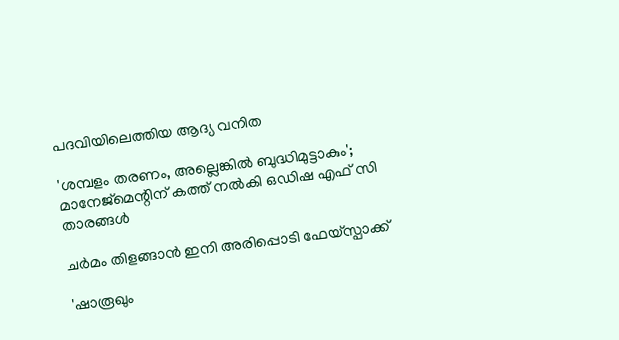പദവിയിലെത്തിയ ആദ്യ വനിത

'ശമ്പളം തരണം, അല്ലെങ്കിൽ ബുദ്ധിമുട്ടാകും'; മാനേജ്‍മെന്റിന് കത്ത് നൽകി ഒഡിഷ എഫ് സി താരങ്ങൾ

ചർമം തിളങ്ങാൻ ഇനി അരിപ്പൊടി ഫേയ്സ്പാക്ക്

'ഷാരൂഖും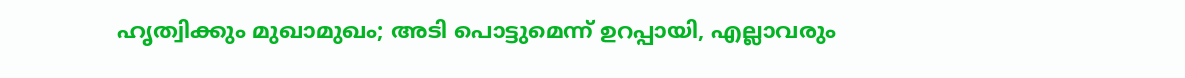ഹൃത്വിക്കും മുഖാമുഖം; അടി പൊട്ടുമെന്ന് ഉറപ്പായി, എല്ലാവരും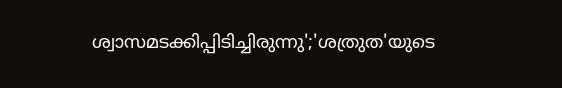ശ്വാസമടക്കിപ്പിടിച്ചിരുന്നു';'ശത്രുത'യുടെ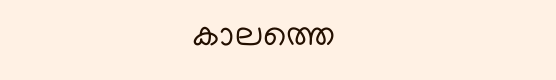കാലത്തെ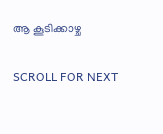ആ കൂടിക്കാഴ്ച

SCROLL FOR NEXT